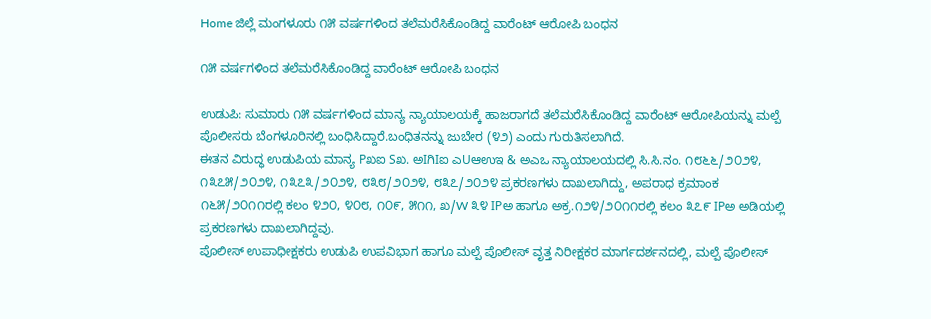Home ಜಿಲ್ಲೆ ಮಂಗಳೂರು ೧೫ ವರ್ಷಗಳಿಂದ ತಲೆಮರೆಸಿಕೊಂಡಿದ್ದ ವಾರೆಂಟ್ ಆರೋಪಿ ಬಂಧನ

೧೫ ವರ್ಷಗಳಿಂದ ತಲೆಮರೆಸಿಕೊಂಡಿದ್ದ ವಾರೆಂಟ್ ಆರೋಪಿ ಬಂಧನ

ಉಡುಪಿ: ಸುಮಾರು ೧೫ ವರ್ಷಗಳಿಂದ ಮಾನ್ಯ ನ್ಯಾಯಾಲಯಕ್ಕೆ ಹಾಜರಾಗದೆ ತಲೆಮರೆಸಿಕೊಂಡಿದ್ದ ವಾರೆಂಟ್ ಆರೋಪಿಯನ್ನು ಮಲ್ಪೆ ಪೊಲೀಸರು ಬೆಂಗಳೂರಿನಲ್ಲಿ ಬಂಧಿಸಿದ್ದಾರೆ.ಬಂಧಿತನನ್ನು ಜುಬೇರ (೪೨) ಎಂದು ಗುರುತಿಸಲಾಗಿದೆ.
ಈತನ ವಿರುದ್ಧ ಉಡುಪಿಯ ಮಾನ್ಯ Pಖಐ Sಖ. ಅIಗಿIಐ ಎUಆಉಇ & ಅಎಒ ನ್ಯಾಯಾಲಯದಲ್ಲಿ ಸಿ.ಸಿ.ನಂ. ೧೮೬೬/೨೦೨೪, ೧೩೭೫/೨೦೨೪, ೧೩೭೩/೨೦೨೪, ೮೩೮/೨೦೨೪, ೮೩೭/೨೦೨೪ ಪ್ರಕರಣಗಳು ದಾಖಲಾಗಿದ್ದು, ಅಪರಾಧ ಕ್ರಮಾಂಕ ೧೬೫/೨೦೧೧ರಲ್ಲಿ ಕಲಂ ೪೨೦, ೪೦೮, ೧೦೯, ೫೧೧, ಖ/W ೩೪ IPಅ ಹಾಗೂ ಅಕ್ರ.೧೨೪/೨೦೧೧ರಲ್ಲಿ ಕಲಂ ೩೭೯ IPಅ ಅಡಿಯಲ್ಲಿ ಪ್ರಕರಣಗಳು ದಾಖಲಾಗಿದ್ದವು.
ಪೊಲೀಸ್ ಉಪಾಧೀಕ್ಷಕರು ಉಡುಪಿ ಉಪವಿಭಾಗ ಹಾಗೂ ಮಲ್ಪೆ ಪೊಲೀಸ್ ವೃತ್ತ ನಿರೀಕ್ಷಕರ ಮಾರ್ಗದರ್ಶನದಲ್ಲಿ, ಮಲ್ಪೆ ಪೊಲೀಸ್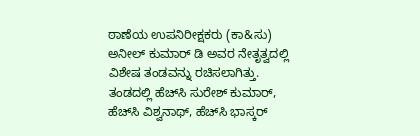ಠಾಣೆಯ ಉಪನಿರೀಕ್ಷಕರು (ಕಾ&ಸು) ಅನೀಲ್ ಕುಮಾರ್ ಡಿ ಅವರ ನೇತೃತ್ವದಲ್ಲಿ ವಿಶೇಷ ತಂಡವನ್ನು ರಚಿಸಲಾಗಿತ್ತು. ತಂಡದಲ್ಲಿ ಹೆಚ್‌ಸಿ ಸುರೇಶ್ ಕುಮಾರ್, ಹೆಚ್‌ಸಿ ವಿಶ್ವನಾಥ್, ಹೆಚ್‌ಸಿ ಭಾಸ್ಕರ್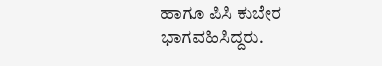ಹಾಗೂ ಪಿಸಿ ಕುಬೇರ ಭಾಗವಹಿಸಿದ್ದರು.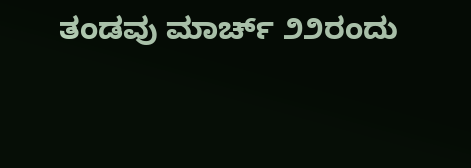ತಂಡವು ಮಾರ್ಚ್ ೨೨ರಂದು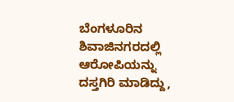ಬೆಂಗಳೂರಿನ ಶಿವಾಜಿನಗರದಲ್ಲಿ ಆರೋಪಿಯನ್ನು ದಸ್ತಗಿರಿ ಮಾಡಿದ್ದು,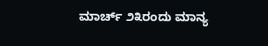ಮಾರ್ಚ್ ೨೩ರಂದು ಮಾನ್ಯ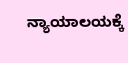ನ್ಯಾಯಾಲಯಕ್ಕೆ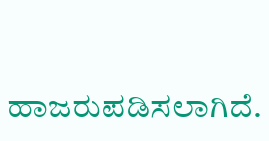ಹಾಜರುಪಡಿಸಲಾಗಿದೆ.